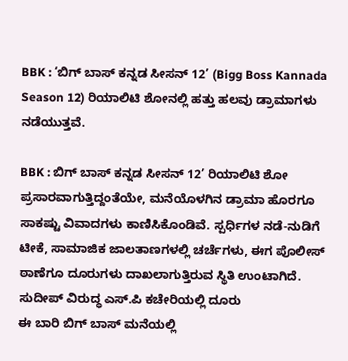BBK : ‘ಬಿಗ್ ಬಾಸ್ ಕನ್ನಡ ಸೀಸನ್ 12’ (Bigg Boss Kannada Season 12) ರಿಯಾಲಿಟಿ ಶೋನಲ್ಲಿ ಹತ್ತು ಹಲವು ಡ್ರಾಮಾಗಳು ನಡೆಯುತ್ತವೆ.

BBK : ಬಿಗ್ ಬಾಸ್ ಕನ್ನಡ ಸೀಸನ್ 12’ ರಿಯಾಲಿಟಿ ಶೋ ಪ್ರಸಾರವಾಗುತ್ತಿದ್ದಂತೆಯೇ, ಮನೆಯೊಳಗಿನ ಡ್ರಾಮಾ ಹೊರಗೂ ಸಾಕಷ್ಟು ವಿವಾದಗಳು ಕಾಣಿಸಿಕೊಂಡಿವೆ. ಸ್ಪರ್ಧಿಗಳ ನಡೆ-ನುಡಿಗೆ ಟೀಕೆ, ಸಾಮಾಜಿಕ ಜಾಲತಾಣಗಳಲ್ಲಿ ಚರ್ಚೆಗಳು, ಈಗ ಪೊಲೀಸ್ ಠಾಣೆಗೂ ದೂರುಗಳು ದಾಖಲಾಗುತ್ತಿರುವ ಸ್ಥಿತಿ ಉಂಟಾಗಿದೆ.
ಸುದೀಪ್ ವಿರುದ್ಧ ಎಸ್.ಪಿ ಕಚೇರಿಯಲ್ಲಿ ದೂರು
ಈ ಬಾರಿ ಬಿಗ್ ಬಾಸ್ ಮನೆಯಲ್ಲಿ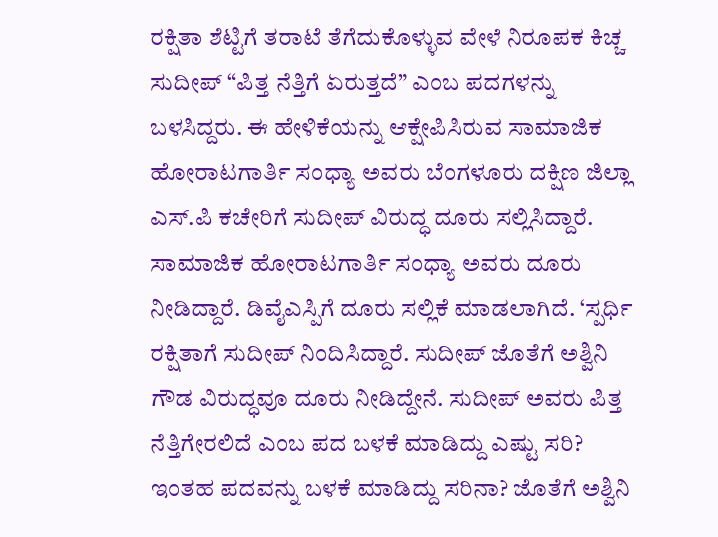ರಕ್ಷಿತಾ ಶೆಟ್ಟಿಗೆ ತರಾಟೆ ತೆಗೆದುಕೊಳ್ಳುವ ವೇಳೆ ನಿರೂಪಕ ಕಿಚ್ಚ ಸುದೀಪ್ “ಪಿತ್ತ ನೆತ್ತಿಗೆ ಏರುತ್ತದೆ” ಎಂಬ ಪದಗಳನ್ನು ಬಳಸಿದ್ದರು. ಈ ಹೇಳಿಕೆಯನ್ನು ಆಕ್ಷೇಪಿಸಿರುವ ಸಾಮಾಜಿಕ ಹೋರಾಟಗಾರ್ತಿ ಸಂಧ್ಯಾ ಅವರು ಬೆಂಗಳೂರು ದಕ್ಷಿಣ ಜಿಲ್ಲಾ ಎಸ್.ಪಿ ಕಚೇರಿಗೆ ಸುದೀಪ್ ವಿರುದ್ಧ ದೂರು ಸಲ್ಲಿಸಿದ್ದಾರೆ.
ಸಾಮಾಜಿಕ ಹೋರಾಟಗಾರ್ತಿ ಸಂಧ್ಯಾ ಅವರು ದೂರು ನೀಡಿದ್ದಾರೆ. ಡಿವೈಎಸ್ಪಿಗೆ ದೂರು ಸಲ್ಲಿಕೆ ಮಾಡಲಾಗಿದೆ. ‘ಸ್ಪರ್ಧಿ ರಕ್ಷಿತಾಗೆ ಸುದೀಪ್ ನಿಂದಿಸಿದ್ದಾರೆ. ಸುದೀಪ್ ಜೊತೆಗೆ ಅಶ್ವಿನಿ ಗೌಡ ವಿರುದ್ಧವೂ ದೂರು ನೀಡಿದ್ದೇನೆ. ಸುದೀಪ್ ಅವರು ಪಿತ್ತ ನೆತ್ತಿಗೇರಲಿದೆ ಎಂಬ ಪದ ಬಳಕೆ ಮಾಡಿದ್ದು ಎಷ್ಟು ಸರಿ? ಇಂತಹ ಪದವನ್ನು ಬಳಕೆ ಮಾಡಿದ್ದು ಸರಿನಾ? ಜೊತೆಗೆ ಅಶ್ವಿನಿ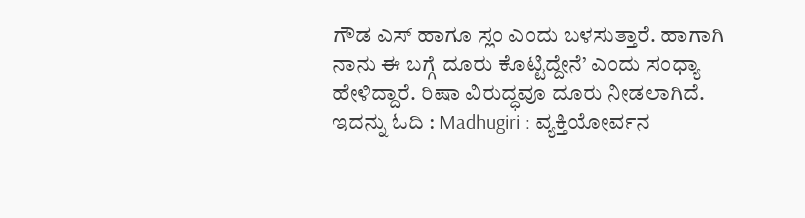ಗೌಡ ಎಸ್ ಹಾಗೂ ಸ್ಲಂ ಎಂದು ಬಳಸುತ್ತಾರೆ. ಹಾಗಾಗಿ ನಾನು ಈ ಬಗ್ಗೆ ದೂರು ಕೊಟ್ಟಿದ್ದೇನೆ’ ಎಂದು ಸಂಧ್ಯಾ ಹೇಳಿದ್ದಾರೆ. ರಿಷಾ ವಿರುದ್ಧವೂ ದೂರು ನೀಡಲಾಗಿದೆ.
ಇದನ್ನು ಓದಿ : Madhugiri : ವ್ಯಕ್ತಿಯೋರ್ವನ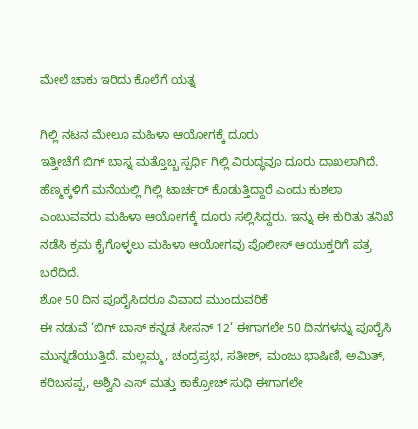ಮೇಲೆ ಚಾಕು ಇರಿದು ಕೊಲೆಗೆ ಯತ್ನ

ಗಿಲ್ಲಿ ನಟನ ಮೇಲೂ ಮಹಿಳಾ ಆಯೋಗಕ್ಕೆ ದೂರು
ಇತ್ತೀಚೆಗೆ ಬಿಗ್ ಬಾಸ್ನ ಮತ್ತೊಬ್ಬ ಸ್ಪರ್ಧಿ ಗಿಲ್ಲಿ ವಿರುದ್ಧವೂ ದೂರು ದಾಖಲಾಗಿದೆ. ಹೆಣ್ಮಕ್ಕಳಿಗೆ ಮನೆಯಲ್ಲಿ ಗಿಲ್ಲಿ ಟಾರ್ಚರ್ ಕೊಡುತ್ತಿದ್ದಾರೆ ಎಂದು ಕುಶಲಾ ಎಂಬುವವರು ಮಹಿಳಾ ಆಯೋಗಕ್ಕೆ ದೂರು ಸಲ್ಲಿಸಿದ್ದರು. ಇನ್ನು ಈ ಕುರಿತು ತನಿಖೆ ನಡೆಸಿ ಕ್ರಮ ಕೈಗೊಳ್ಳಲು ಮಹಿಳಾ ಆಯೋಗವು ಪೊಲೀಸ್ ಆಯುಕ್ತರಿಗೆ ಪತ್ರ ಬರೆದಿದೆ.
ಶೋ 50 ದಿನ ಪೂರೈಸಿದರೂ ವಿವಾದ ಮುಂದುವರಿಕೆ
ಈ ನಡುವೆ ‘ಬಿಗ್ ಬಾಸ್ ಕನ್ನಡ ಸೀಸನ್ 12’ ಈಗಾಗಲೇ 50 ದಿನಗಳನ್ನು ಪೂರೈಸಿ ಮುನ್ನಡೆಯುತ್ತಿದೆ. ಮಲ್ಲಮ್ಮ, ಚಂದ್ರಪ್ರಭ, ಸತೀಶ್, ಮಂಜು ಭಾಷಿಣಿ, ಅಮಿತ್, ಕರಿಬಸಪ್ಪ, ಅಶ್ವಿನಿ ಎಸ್ ಮತ್ತು ಕಾಕ್ರೋಚ್ ಸುಧಿ ಈಗಾಗಲೇ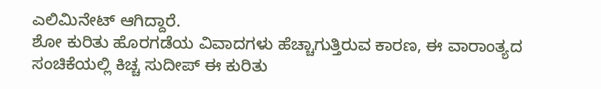ಎಲಿಮಿನೇಟ್ ಆಗಿದ್ದಾರೆ.
ಶೋ ಕುರಿತು ಹೊರಗಡೆಯ ವಿವಾದಗಳು ಹೆಚ್ಚಾಗುತ್ತಿರುವ ಕಾರಣ, ಈ ವಾರಾಂತ್ಯದ ಸಂಚಿಕೆಯಲ್ಲಿ ಕಿಚ್ಚ ಸುದೀಪ್ ಈ ಕುರಿತು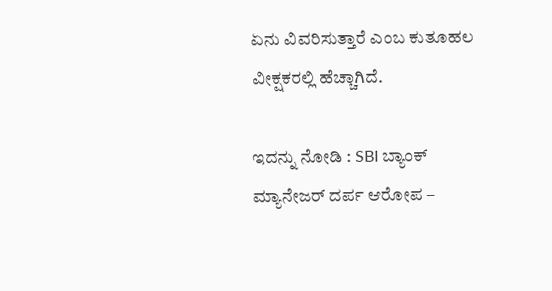ಏನು ವಿವರಿಸುತ್ತಾರೆ ಎಂಬ ಕುತೂಹಲ ವೀಕ್ಷಕರಲ್ಲಿ ಹೆಚ್ಚಾಗಿದೆ.

ಇದನ್ನು ನೋಡಿ : SBI ಬ್ಯಾಂಕ್ ಮ್ಯಾನೇಜರ್ ದರ್ಪ ಆರೋಪ –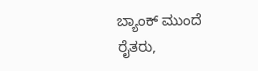ಬ್ಯಾಂಕ್ ಮುಂದೆ ರೈತರು,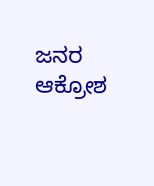ಜನರ ಆಕ್ರೋಶ